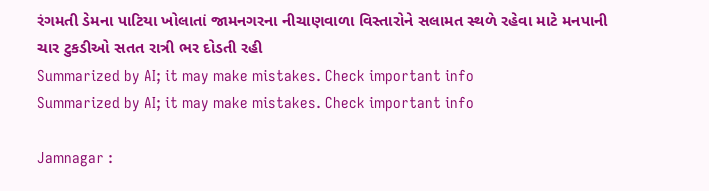રંગમતી ડેમના પાટિયા ખોલાતાં જામનગરના નીચાણવાળા વિસ્તારોને સલામત સ્થળે રહેવા માટે મનપાની ચાર ટુકડીઓ સતત રાત્રી ભર દોડતી રહી
Summarized by AI; it may make mistakes. Check important info
Summarized by AI; it may make mistakes. Check important info

Jamnagar :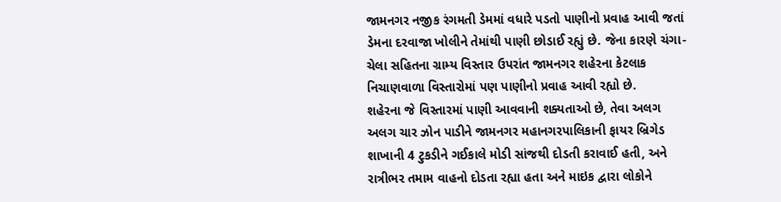જામનગર નજીક રંગમતી ડેમમાં વધારે પડતો પાણીનો પ્રવાહ આવી જતાં ડેમના દરવાજા ખોલીને તેમાંથી પાણી છોડાઈ રહ્યું છે. જેના કારણે ચંગા-ચેલા સહિતના ગ્રામ્ય વિસ્તાર ઉપરાંત જામનગર શહેરના કેટલાક નિચાણવાળા વિસ્તારોમાં પણ પાણીનો પ્રવાહ આવી રહ્યો છે.
શહેરના જે વિસ્તારમાં પાણી આવવાની શક્યતાઓ છે, તેવા અલગ અલગ ચાર ઝોન પાડીને જામનગર મહાનગરપાલિકાની ફાયર બ્રિગેડ શાખાની 4 ટુકડીને ગઈકાલે મોડી સાંજથી દોડતી કરાવાઈ હતી, અને રાત્રીભર તમામ વાહનો દોડતા રહ્યા હતા અને માઇક દ્વારા લોકોને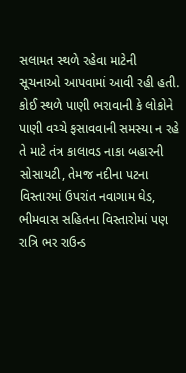સલામત સ્થળે રહેવા માટેની સૂચનાઓ આપવામાં આવી રહી હતી.
કોઈ સ્થળે પાણી ભરાવાની કે લોકોને પાણી વચ્ચે ફસાવવાની સમસ્યા ન રહે તે માટે તંત્ર કાલાવડ નાકા બહારની સોસાયટી, તેમજ નદીના પટના વિસ્તારમાં ઉપરાંત નવાગામ ઘેડ, ભીમવાસ સહિતના વિસ્તારોમાં પણ રાત્રિ ભર રાઉન્ડ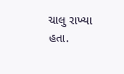ચાલુ રાખ્યા હતા.